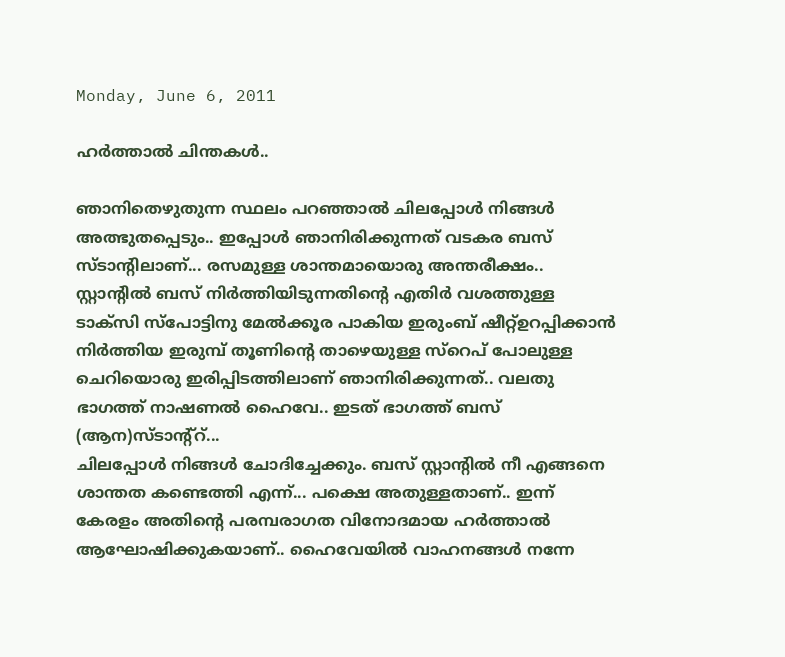Monday, June 6, 2011

ഹര്‍ത്താല്‍ ചിന്തകള്‍..

ഞാനിതെഴുതുന്ന സ്ഥലം പറഞ്ഞാല്‍ ചിലപ്പോള്‍ നിങ്ങള്‍ അത്ഭുതപ്പെടും.. ഇപ്പോള്‍ ഞാനിരിക്കുന്നത് വടകര ബസ് സ്ടാന്റിലാണ്... രസമുള്ള ശാന്തമായൊരു അന്തരീക്ഷം.. സ്റ്റാന്റില്‍ ബസ്‌ നിര്‍ത്തിയിടുന്നതിന്റെ എതിര്‍ വശത്തുള്ള ടാക്സി സ്പോട്ടിനു മേല്‍ക്കൂര പാകിയ ഇരുംബ് ഷീറ്റ്ഉറപ്പിക്കാന്‍ നിര്‍ത്തിയ ഇരുമ്പ് തൂണിന്റെ താഴെയുള്ള സ്റെപ് പോലുള്ള ചെറിയൊരു ഇരിപ്പിടത്തിലാണ് ഞാനിരിക്കുന്നത്.. വലതു ഭാഗത്ത് നാഷണല്‍ ഹൈവേ.. ഇടത് ഭാഗത്ത് ബസ്‌ (ആന)സ്ടാന്റ്റ്...
ചിലപ്പോള്‍ നിങ്ങള്‍ ചോദിച്ചേക്കും. ബസ്‌ സ്റ്റാന്റില്‍ നീ എങ്ങനെ ശാന്തത കണ്ടെത്തി എന്ന്... പക്ഷെ അതുള്ളതാണ്.. ഇന്ന് കേരളം അതിന്റെ പരമ്പരാഗത വിനോദമായ ഹര്‍ത്താല്‍ ആഘോഷിക്കുകയാണ്.. ഹൈവേയില്‍ വാഹനങ്ങള്‍ നന്നേ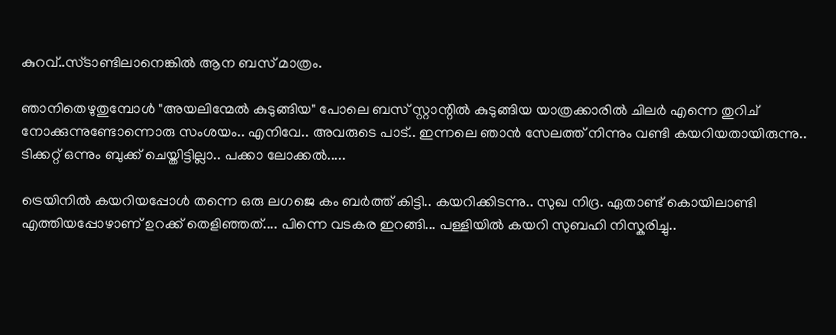കുറവ്..സ്ടാണ്ടിലാനെങ്കില്‍ ആന ബസ്‌ മാത്രം.

ഞാനിതെഴുതുമ്പോള്‍ "അയലിന്മേല്‍ കുടുങ്ങിയ" പോലെ ബസ് സ്റ്റാന്റില്‍ കുടുങ്ങിയ യാത്രക്കാരില്‍ ചിലര്‍ എന്നെ തുറിച് നോക്കുന്നുണ്ടോന്നൊരു സംശയം.. എനിവേ.. അവരുടെ പാട്.. ഇന്നലെ ഞാന്‍ സേലത്ത്‌ നിന്നും വണ്ടി കയറിയതായിരുന്നു.. ടിക്കറ്റ്‌ ഒന്നും ബുക്ക്‌ ചെയ്തിട്ടില്ലാ.. പക്കാ ലോക്കല്‍.....

ട്രെയിനില്‍ കയറിയപ്പോള്‍ തന്നെ ഒരു ലഗജെ കം ബര്‍ത്ത് കിട്ടി.. കയറിക്കിടന്നു.. സുഖ നിദ്ര. ഏതാണ്ട് കൊയിലാണ്ടി എത്തിയപ്പോഴാണ് ഉറക്ക് തെളിഞ്ഞത്.... പിന്നെ വടകര ഇറങ്ങി... പള്ളിയില്‍ കയറി സുബഹി നിസ്കരിച്ചു..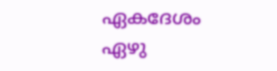ഏകദേശം ഏഴു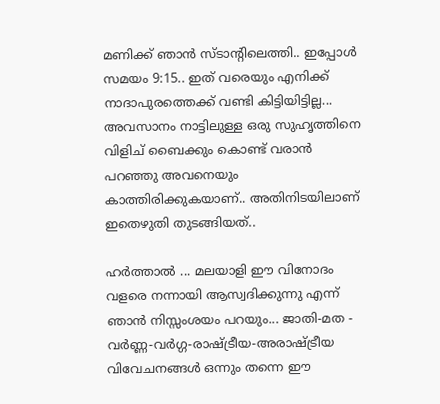മണിക്ക് ഞാന്‍ സ്ടാന്റിലെത്തി.. ഇപ്പോള്‍ സമയം 9:15.. ഇത് വരെയും എനിക്ക് നാദാപുരത്തെക്ക് വണ്ടി കിട്ടിയിട്ടില്ല... അവസാനം നാട്ടിലുള്ള ഒരു സുഹൃത്തിനെ വിളിച് ബൈക്കും കൊണ്ട് വരാന്‍ പറഞ്ഞു അവനെയും കാത്തിരിക്കുകയാണ്.. അതിനിടയിലാണ് ഇതെഴുതി തുടങ്ങിയത്..

ഹര്‍ത്താല്‍ ... മലയാളി ഈ വിനോദം വളരെ നന്നായി ആസ്വദിക്കുന്നു എന്ന് ഞാന്‍ നിസ്സംശയം പറയും... ജാതി-മത - വര്‍ണ്ണ-വര്‍ഗ്ഗ-രാഷ്ട്രീയ-അരാഷ്ട്രീയ വിവേചനങ്ങള്‍ ഒന്നും തന്നെ ഈ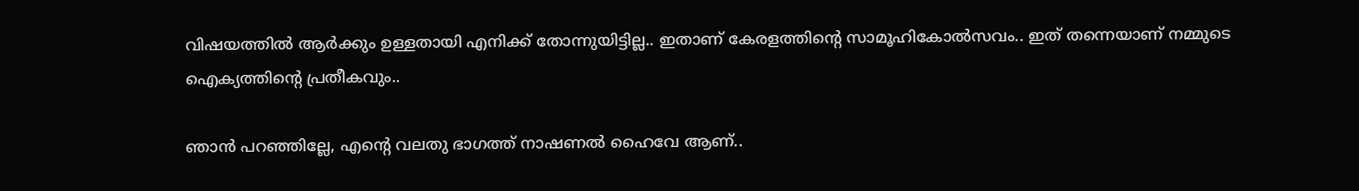വിഷയത്തില്‍ ആര്‍ക്കും ഉള്ളതായി എനിക്ക് തോന്നുയിട്ടില്ല.. ഇതാണ് കേരളത്തിന്റെ സാമൂഹികോല്‍സവം.. ഇത് തന്നെയാണ് നമ്മുടെ ഐക്യത്തിന്റെ പ്രതീകവും..

ഞാന്‍ പറഞ്ഞില്ലേ, എന്റെ വലതു ഭാഗത്ത് നാഷണല്‍ ഹൈവേ ആണ്..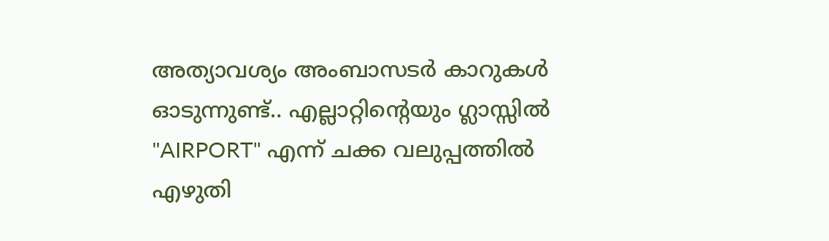അത്യാവശ്യം അംബാസടര്‍ കാറുകള്‍ ഓടുന്നുണ്ട്.. എല്ലാറ്റിന്റെയും ഗ്ലാസ്സില്‍ "AIRPORT" എന്ന്‍ ചക്ക വലുപ്പത്തില്‍ എഴുതി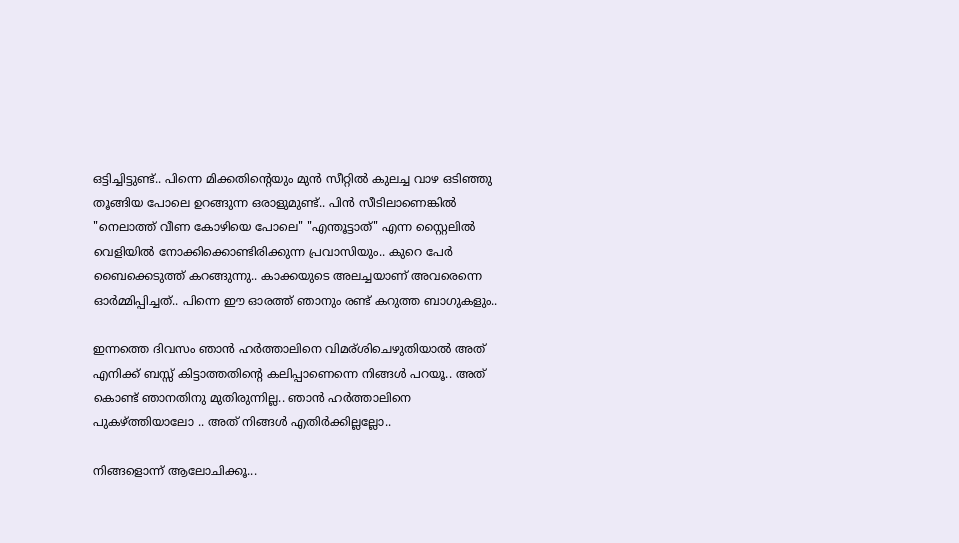ഒട്ടിച്ചിട്ടുണ്ട്.. പിന്നെ മിക്കതിന്റെയും മുന്‍ സീറ്റില്‍ കുലച്ച വാഴ ഒടിഞ്ഞു തൂങ്ങിയ പോലെ ഉറങ്ങുന്ന ഒരാളുമുണ്ട്.. പിന്‍ സീടിലാണെങ്കില്‍ "നെലാത്ത് വീണ കോഴിയെ പോലെ" "എന്തൂട്ടാത്" എന്ന സ്റ്റൈലില്‍ വെളിയില്‍ നോക്കിക്കൊണ്ടിരിക്കുന്ന പ്രവാസിയും.. കുറെ പേര്‍ ബൈക്കെടുത്ത് കറങ്ങുന്നു.. കാക്കയുടെ അലച്ചയാണ് അവരെന്നെ ഓര്‍മ്മിപ്പിച്ചത്.. പിന്നെ ഈ ഓരത്ത് ഞാനും രണ്ട് കറുത്ത ബാഗുകളും..

ഇന്നത്തെ ദിവസം ഞാന്‍ ഹര്‍ത്താലിനെ വിമര്ശിചെഴുതിയാല്‍ അത് എനിക്ക് ബസ്സ്‌ കിട്ടാത്തതിന്റെ കലിപ്പാണെന്നെ നിങ്ങള്‍ പറയൂ.. അത് കൊണ്ട് ഞാനതിനു മുതിരുന്നില്ല.. ഞാന്‍ ഹര്‍ത്താലിനെ പുകഴ്ത്തിയാലോ .. അത് നിങ്ങള്‍ എതിര്‍ക്കില്ലല്ലോ..

നിങ്ങളൊന്ന് ആലോചിക്കൂ...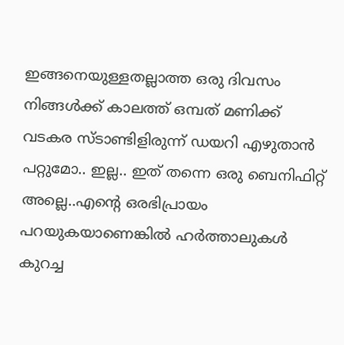ഇങ്ങനെയുള്ളതല്ലാത്ത ഒരു ദിവസം നിങ്ങള്‍ക്ക് കാലത്ത് ഒമ്പത് മണിക്ക് വടകര സ്ടാണ്ടിളിരുന്ന്‍ ഡയറി എഴുതാന്‍ പറ്റുമോ.. ഇല്ല.. ഇത് തന്നെ ഒരു ബെനിഫിറ്റ് അല്ലെ..എന്റെ ഒരഭിപ്രായം പറയുകയാണെങ്കില്‍ ഹര്‍ത്താലുകള്‍ കുറച്ച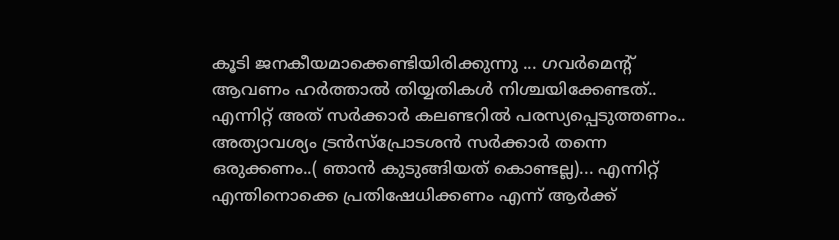കൂടി ജനകീയമാക്കെണ്ടിയിരിക്കുന്നു ... ഗവര്‍മെന്റ് ആവണം ഹര്‍ത്താല്‍ തിയ്യതികള്‍ നിശ്ചയിക്കേണ്ടത്.. എന്നിറ്റ് അത് സര്‍ക്കാര്‍ കലണ്ടറില്‍ പരസ്യപ്പെടുത്തണം.. അത്യാവശ്യം ട്രന്‍സ്പ്രോടശന്‍ സര്‍ക്കാര്‍ തന്നെ ഒരുക്കണം..( ഞാന്‍ കുടുങ്ങിയത് കൊണ്ടല്ല)... എന്നിറ്റ് എന്തിനൊക്കെ പ്രതിഷേധിക്കണം എന്ന്‍ ആര്‍ക്ക്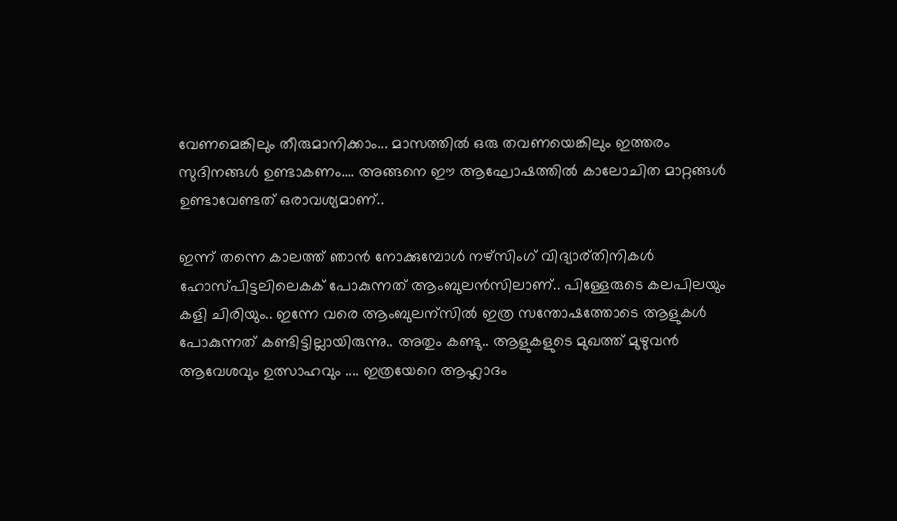വേണമെങ്കിലും തീരുമാനിക്കാം... മാസത്തില്‍ ഒരു തവണയെങ്കിലും ഇത്തരം സുദിനങ്ങള്‍ ഉണ്ടാകണം.... അങ്ങനെ ഈ ആഘോഷത്തില്‍ കാലോചിത മാറ്റങ്ങള്‍ ഉണ്ടാവേണ്ടത് ഒരാവശ്യമാണ്..

ഇന്ന് തന്നെ കാലത്ത് ഞാന്‍ നോക്കുമ്പോള്‍ നഴ്സിംഗ് വിദ്യാര്തിനികള്‍ ഹോസ്പിട്ടലിലെകക് പോകുന്നത് ആംബുലന്‍സിലാണ്.. പിള്ളേരുടെ കലപിലയും കളി ചിരിയും.. ഇന്നേ വരെ ആംബുലന്സില്‍ ഇത്ര സന്തോഷത്തോടെ ആളുകള്‍ പോകുന്നത് കണ്ടിട്ടില്ലായിരുന്നു.. അതും കണ്ടു.. ആളുകളുടെ മുഖത്ത്‌ മുഴുവന്‍ ആവേശവും ഉത്സാഹവും .... ഇത്രയേറെ ആഹ്ലാദം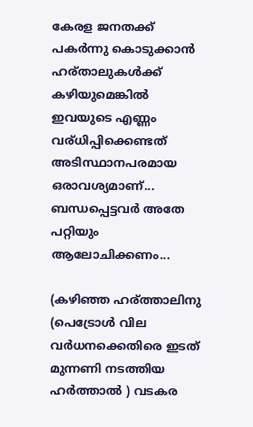കേരള ജനതക്ക് പകര്‍ന്നു കൊടുക്കാന്‍ ഹര്താലുകള്‍ക്ക് കഴിയുമെങ്കില്‍ ഇവയുടെ എണ്ണം വര്ധിപ്പിക്കെണ്ടത് അടിസ്ഥാനപരമായ ഒരാവശ്യമാണ്... ബന്ധപ്പെട്ടവര്‍ അതേ പറ്റിയും ആലോചിക്കണം...

(കഴിഞ്ഞ ഹര്ത്താലിനു (പെട്രോള്‍ വില വര്‍ധനക്കെതിരെ ഇടത് മുന്നണി നടത്തിയ ഹര്‍ത്താല്‍ ) വടകര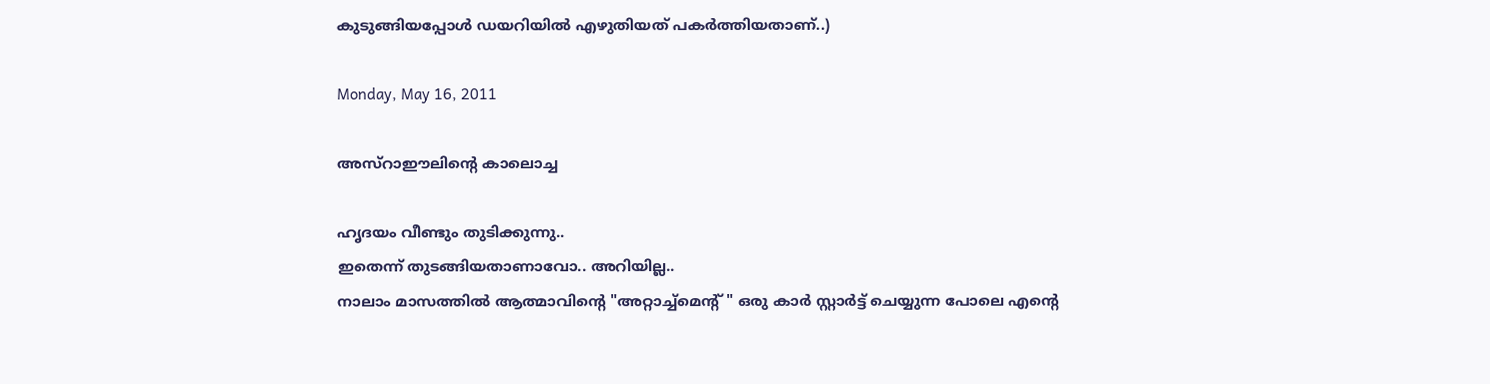കുടുങ്ങിയപ്പോള്‍ ഡയറിയില്‍ എഴുതിയത് പകര്‍ത്തിയതാണ്..)

Monday, May 16, 2011

അസ്റാഈലിന്റെ കാലൊച്ച

ഹൃദയം വീണ്ടും തുടിക്കുന്നു..
ഇതെന്ന് തുടങ്ങിയതാണാവോ.. അറിയില്ല..
നാലാം മാസത്തില്‍ ആത്മാവിന്റെ "അറ്റാച്ച്മെന്റ് " ഒരു കാര്‍ സ്റ്റാര്‍ട്ട്‌ ചെയ്യുന്ന പോലെ എന്റെ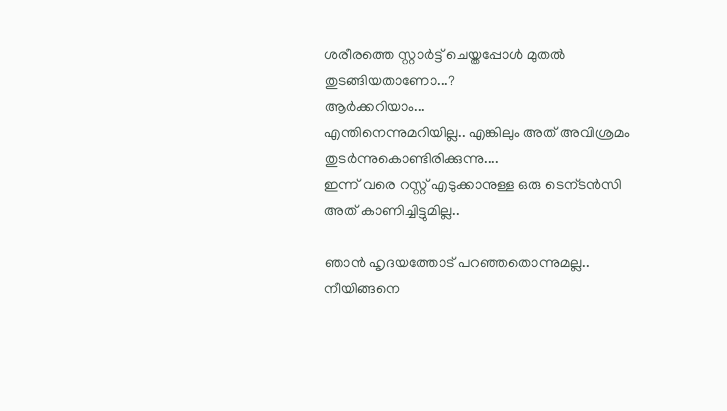ശരീരത്തെ സ്റ്റാര്‍ട്ട്‌ ചെയ്തപ്പോള്‍ മുതല്‍ തുടങ്ങിയതാണോ...?
ആര്‍ക്കറിയാം...
എന്തിനെന്നുമറിയില്ല.. എങ്കിലും അത് അവിശ്രമം തുടര്‍ന്നുകൊണ്ടിരിക്കുന്നു....
ഇന്ന് വരെ റസ്റ്റ്‌ എടുക്കാനുള്ള ഒരു ടെന്ടന്‍സി അത് കാണിച്ചിട്ടുമില്ല..

ഞാന്‍ ഹൃദയത്തോട് പറഞ്ഞതൊന്നുമല്ല.. നീയിങ്ങനെ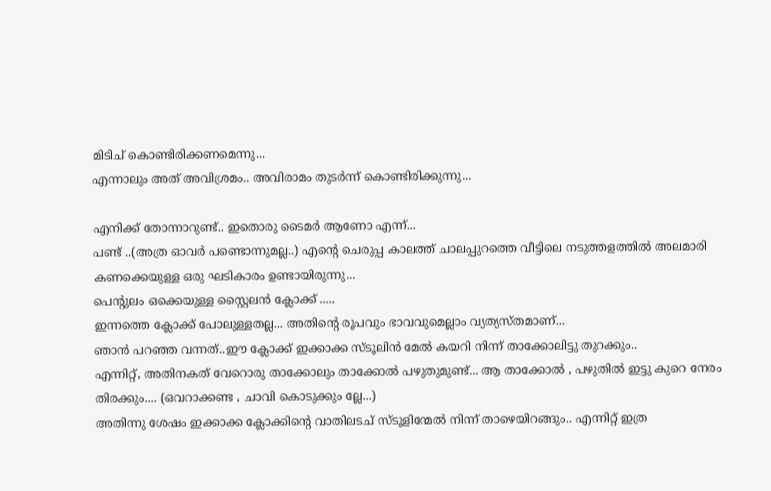മിടിച് കൊണ്ടിരിക്കണമെന്നു...
എന്നാലും അത് അവിശ്രമം.. അവിരാമം തുടര്‍ന്ന് കൊണ്ടിരിക്കുന്നു...

എനിക്ക് തോന്നാറുണ്ട്.. ഇതൊരു ടൈമര്‍ ആണോ എന്ന്...
പണ്ട് ..(അത്ര ഓവര്‍ പണ്ടൊന്നുമല്ല..) എന്റെ ചെരുപ്പ കാലത്ത് ചാലപ്പുറത്തെ വീട്ടിലെ നടുത്തളത്തില്‍ അലമാരി കണക്കെയുള്ള ഒരു ഘടികാരം ഉണ്ടായിരുന്നു...
പെന്റുലം ഒക്കെയുള്ള സ്റ്റൈലന്‍ ക്ലോക്ക് .....
ഇന്നത്തെ ക്ലോക്ക് പോലുള്ളതല്ല... അതിന്റെ രൂപവും ഭാവവുമെല്ലാം വ്യത്യസ്തമാണ്...
ഞാന്‍ പറഞ്ഞ വന്നത്..ഈ ക്ലോക്ക് ഇക്കാക്ക സ്ടൂലിന്‍ മേല്‍ കയറി നിന്ന്‍ താക്കോലിട്ടു തുറക്കും..
എന്നിറ്റ്, അതിനകത് വേറൊരു താക്കോലും താക്കോല്‍ പഴുതുമുണ്ട്... ആ താക്കോല്‍ , പഴുതില്‍ ഇട്ടു കുറെ നേരം തിരക്കും.... (ഒവറാക്കണ്ട , ചാവി കൊടുക്കും ല്ലേ...)
അതിന്നു ശേഷം ഇക്കാക്ക ക്ലോക്കിന്റെ വാതിലടച് സ്ടൂളിന്മേല്‍ നിന്ന്‍ താഴെയിറങ്ങും.. എന്നിറ്റ് ഇത്ര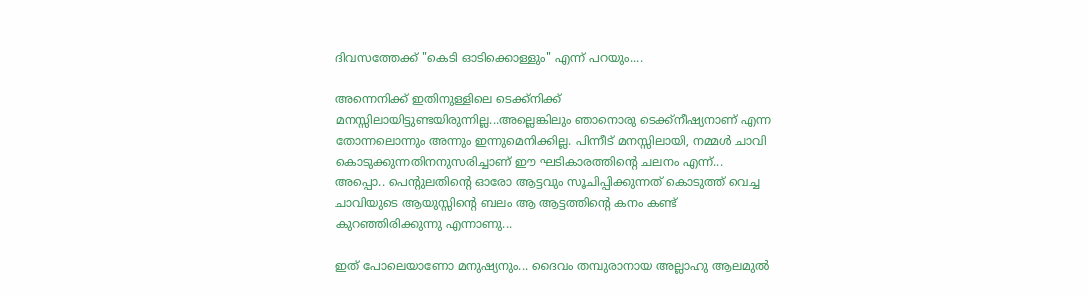ദിവസത്തേക്ക് "കെടി ഓടിക്കൊള്ളും" എന്ന് പറയും....

അന്നെനിക്ക് ഇതിനുള്ളിലെ ടെക്ക്നിക്ക് മനസ്സിലായിട്ടുണ്ടയിരുന്നില്ല...അല്ലെങ്കിലും ഞാനൊരു ടെക്ക്നീഷ്യനാണ് എന്ന തോന്നലൊന്നും അന്നും ഇന്നുമെനിക്കില്ല. പിന്നീട് മനസ്സിലായി, നമ്മള്‍ ചാവി കൊടുക്കുന്നതിനനുസരിച്ചാണ് ഈ ഘടികാരത്തിന്റെ ചലനം എന്ന്‍...
അപ്പൊ.. പെന്റുലതിന്റെ ഓരോ ആട്ടവും സൂചിപ്പിക്കുന്നത് കൊടുത്ത് വെച്ച ചാവിയുടെ ആയുസ്സിന്റെ ബലം ആ ആട്ടത്തിന്റെ കനം കണ്ട് കുറഞ്ഞിരിക്കുന്നു എന്നാണു...

ഇത് പോലെയാണോ മനുഷ്യനും... ദൈവം തമ്പുരാനായ അല്ലാഹു ആലമുല്‍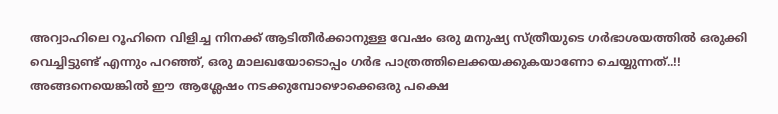അറ്വാഹിലെ റൂഹിനെ വിളിച്ച നിനക്ക് ആടിതീര്‍ക്കാനുള്ള വേഷം ഒരു മനുഷ്യ സ്ത്രീയുടെ ഗര്‍ഭാശയത്തില്‍ ഒരുക്കി വെച്ചിട്ടുണ്ട് എന്നും പറഞ്ഞ്, ഒരു മാലഖയോടൊപ്പം ഗര്‍ഭ പാത്രത്തിലെക്കയക്കുകയാണോ ചെയ്യുന്നത്..!! അങ്ങനെയെങ്കില്‍ ഈ ആശ്ലേഷം നടക്കുമ്പോഴൊക്കെഒരു പക്ഷെ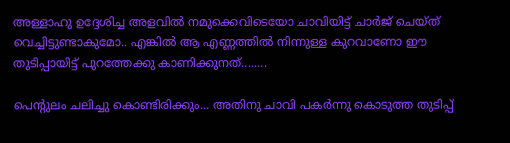അള്ളാഹു ഉദ്ദേശിച്ച അളവില്‍ നമുക്കെവിടെയോ ചാവിയിട്ട് ചാര്‍ജ് ചെയ്ത് വെച്ചിട്ടുണ്ടാകുമോ.. എങ്കില്‍ ആ എണ്ണത്തില്‍ നിന്നുള്ള കുറവാണോ ഈ തുടിപ്പായിട്ട് പുറത്തേക്കു കാണിക്കുനത്........

പെന്റുലം ചലിച്ചു കൊണ്ടിരിക്കും... അതിനു ചാവി പകര്‍ന്നു കൊടുത്ത തുടിപ്പ്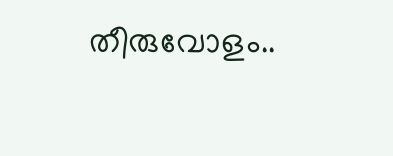തീരുവോളം..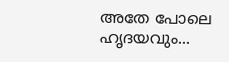അതേ പോലെ ഹൃദയവും...